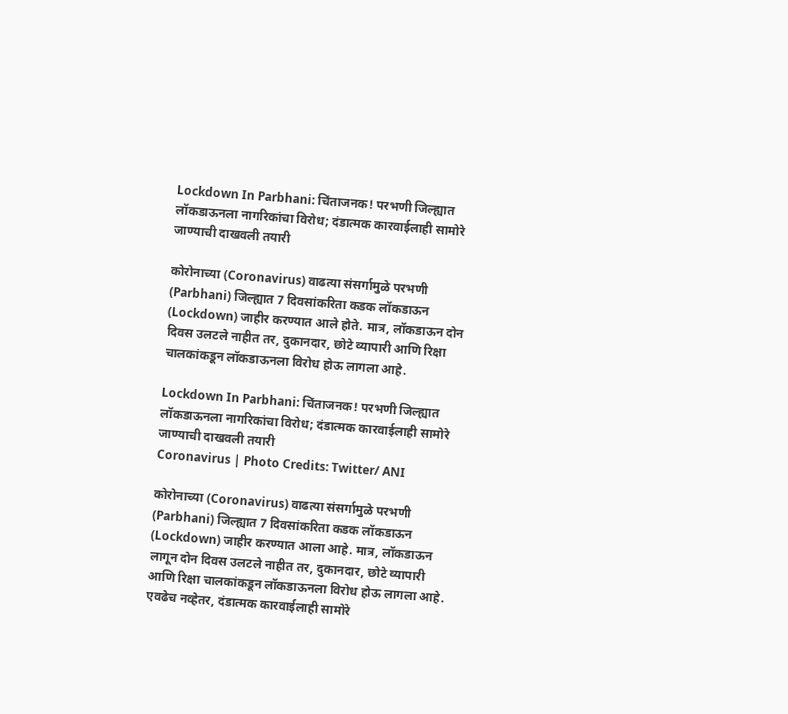Lockdown In Parbhani: चिंताजनक! परभणी जिल्ह्यात लॉकडाऊनला नागरिकांचा विरोध; दंडात्मक कारवाईलाही सामोरे जाण्याची दाखवली तयारी

कोरोनाच्या (Coronavirus) वाढत्या संसर्गामुळे परभणी (Parbhani) जिल्ह्यात 7 दिवसांकरिता कडक लॉकडाऊन (Lockdown) जाहीर करण्यात आले होते. मात्र, लॉकडाऊन दोन दिवस उलटले नाहीत तर, दुकानदार, छोटे व्यापारी आणि रिक्षा चालकांकडून लॉकडाऊनला विरोध होऊ लागला आहे.

Lockdown In Parbhani: चिंताजनक! परभणी जिल्ह्यात लॉकडाऊनला नागरिकांचा विरोध; दंडात्मक कारवाईलाही सामोरे जाण्याची दाखवली तयारी
Coronavirus | Photo Credits: Twitter/ ANI

कोरोनाच्या (Coronavirus) वाढत्या संसर्गामुळे परभणी (Parbhani) जिल्ह्यात 7 दिवसांकरिता कडक लॉकडाऊन (Lockdown) जाहीर करण्यात आला आहे. मात्र, लॉकडाऊन लागून दोन दिवस उलटले नाहीत तर, दुकानदार, छोटे व्यापारी आणि रिक्षा चालकांकडून लॉकडाऊनला विरोध होऊ लागला आहे. एवढेच नव्हेतर, दंडात्मक कारवाईलाही सामोरे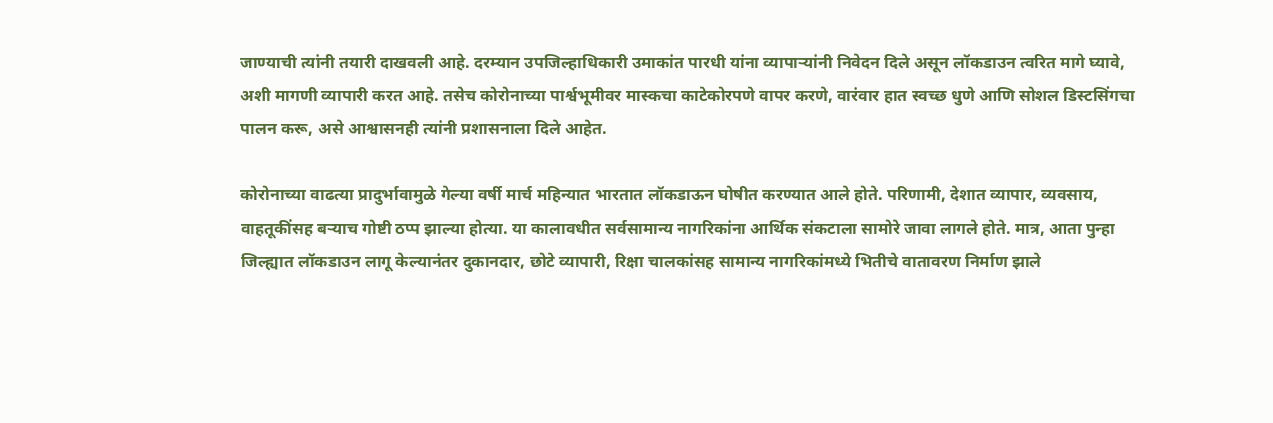जाण्याची त्यांनी तयारी दाखवली आहे. दरम्यान उपजिल्हाधिकारी उमाकांत पारधी यांना व्यापाऱ्यांनी निवेदन दिले असून लॉकडाउन त्वरित मागे घ्यावे, अशी मागणी व्यापारी करत आहे. तसेच कोरोनाच्या पार्श्वभूमीवर मास्कचा काटेकोरपणे वापर करणे, वारंवार हात स्वच्छ धुणे आणि सोशल डिस्टसिंगचा पालन करू, असे आश्वासनही त्यांनी प्रशासनाला दिले आहेत.

कोरोनाच्या वाढत्या प्रादुर्भावामुळे गेल्या वर्षी मार्च महिन्यात भारतात लॉकडाऊन घोषीत करण्यात आले होते. परिणामी, देशात व्यापार, व्यवसाय, वाहतूकींसह बऱ्याच गोष्टी ठप्प झाल्या होत्या. या कालावधीत सर्वसामान्य नागरिकांना आर्थिक संकटाला सामोरे जावा लागले होते. मात्र, आता पुन्हा जिल्ह्यात लॉकडाउन लागू केल्यानंतर दुकानदार, छोटे व्यापारी, रिक्षा चालकांसह सामान्य नागरिकांमध्ये भितीचे वातावरण निर्माण झाले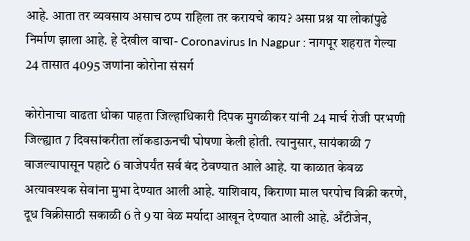आहे. आता तर व्यवसाय असाच ठप्प राहिला तर करायचे काय? असा प्रश्न या लोकांपुढे निर्माण झाला आहे. हे देखील वाचा- Coronavirus In Nagpur : नागपूर शहरात गेल्या 24 तासात 4095 जणांना कोरोना संसर्ग

कोरोनाचा वाढता धोका पाहता जिल्हाधिकारी दिपक मुगळीकर यांनी 24 मार्च रोजी परभणी जिल्ह्यात 7 दिवसांकरीता लॉकडाऊनची घोषणा केली होती. त्यानुसार, सायंकाळी 7 वाजल्यापासून पहाटे 6 वाजेपर्यंत सर्व बंद ठेवण्यात आले आहे. या काळात केवळ अत्यावश्यक सेवांना मुभा देण्यात आली आहे. याशिवाय, किराणा माल घरपोच विक्री करणे, दूध विक्रीसाठी सकाळी 6 ते 9 या वेळ मर्यादा आखून देण्यात आली आहे. अँटीजेन,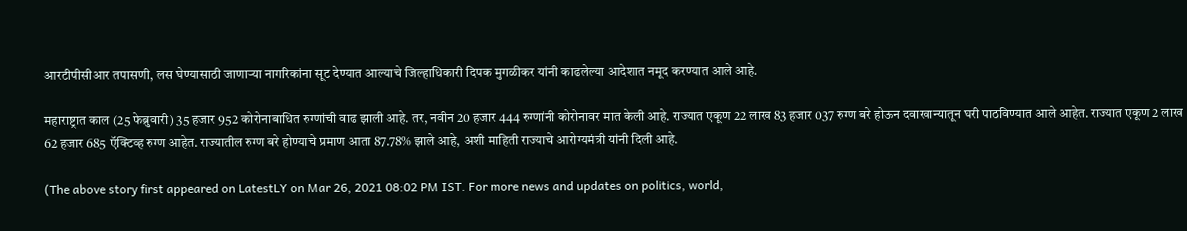आरटीपीसीआर तपासणी, लस घेण्यासाठी जाणाऱ्या नागरिकांना सूट देण्यात आल्याचे जिल्हाधिकारी दिपक मुगळीकर यांनी काढलेल्या आदेशात नमूद करण्यात आले आहे.

महाराष्ट्रात काल (25 फेब्रुवारी) 35 हजार 952 कोरोनाबाधित रुग्णांची वाढ झाली आहे. तर, नवीन 20 हजार 444 रुग्णांनी कोरोनावर मात केली आहे. राज्यात एकूण 22 लाख 83 हजार 037 रुग्ण बरे होऊन दवाखान्यातून घरी पाठविण्यात आले आहेत. राज्यात एकूण 2 लाख 62 हजार 685 ऍक्टिव्ह रुग्ण आहेत. राज्यातील रुग्ण बरे होण्याचे प्रमाण आता 87.78% झाले आहे, अशी माहिती राज्याचे आरोग्यमंत्री यांनी दिली आहे.

(The above story first appeared on LatestLY on Mar 26, 2021 08:02 PM IST. For more news and updates on politics, world,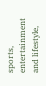sports, entertainment and lifestyle,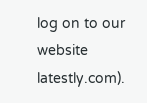log on to our website latestly.com).